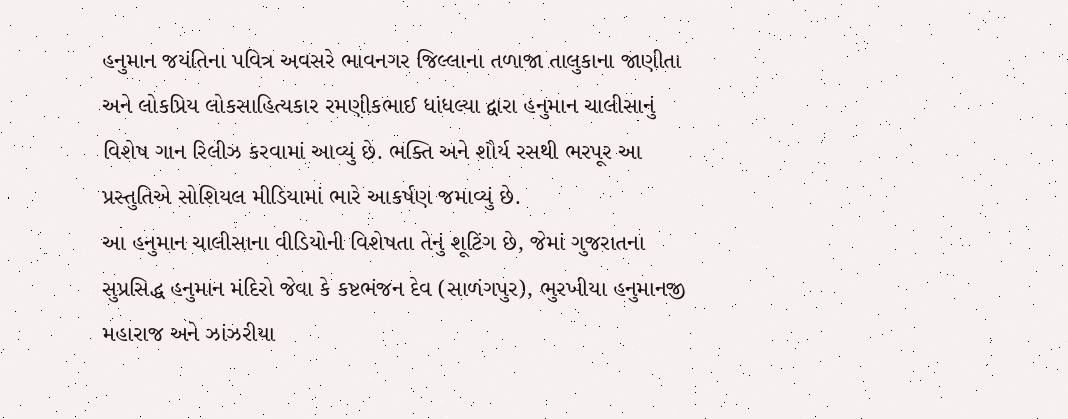હનુમાન જયંતિના પવિત્ર અવસરે ભાવનગર જિલ્લાના તળાજા તાલુકાના જાણીતા અને લોકપ્રિય લોકસાહિત્યકાર રમણીકભાઈ ધાંધલ્યા દ્વારા હનુમાન ચાલીસાનું વિશેષ ગાન રિલીઝ કરવામાં આવ્યું છે. ભક્તિ અને શૌર્ય રસથી ભરપૂર આ પ્રસ્તુતિએ સોશિયલ મીડિયામાં ભારે આકર્ષણ જમાવ્યું છે.
આ હનુમાન ચાલીસાના વીડિયોની વિશેષતા તેનું શૂટિંગ છે, જેમાં ગુજરાતના સુપ્રસિદ્ધ હનુમાન મંદિરો જેવા કે કષ્ટભંજન દેવ (સાળંગપુર), ભુરખીયા હનુમાનજી મહારાજ અને ઝાંઝરીયા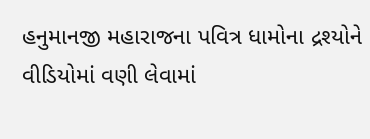હનુમાનજી મહારાજના પવિત્ર ધામોના દ્રશ્યોને વીડિયોમાં વણી લેવામાં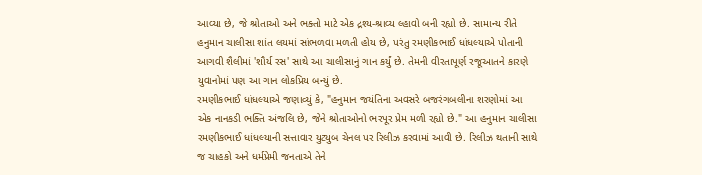આવ્યા છે, જે શ્રોતાઓ અને ભક્તો માટે એક દ્રશ્ય-શ્રાવ્ય લ્હાવો બની રહ્યો છે. સામાન્ય રીતે હનુમાન ચાલીસા શાંત લયમાં સાંભળવા મળતી હોય છે, પરંતુ રમણીકભાઈ ધાંધલ્યાએ પોતાની આગવી શૈલીમાં 'શૌર્ય રસ' સાથે આ ચાલીસાનું ગાન કર્યું છે. તેમની વીરતાપૂર્ણ રજૂઆતને કારણે યુવાનોમાં પણ આ ગાન લોકપ્રિય બન્યું છે.
રમણીકભાઈ ધાંધલ્યાએ જણાવ્યું કે, "હનુમાન જયંતિના અવસરે બજરંગબલીના શરણોમાં આ એક નાનકડી ભક્તિ અંજલિ છે, જેને શ્રોતાઓનો ભરપૂર પ્રેમ મળી રહ્યો છે." આ હનુમાન ચાલીસા રમણીકભાઈ ધાંધલ્યાની સત્તાવાર યુટ્યુબ ચેનલ પર રિલીઝ કરવામાં આવી છે. રિલીઝ થતાની સાથે જ ચાહકો અને ધર્મપ્રેમી જનતાએ તેને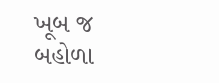ખૂબ જ બહોળા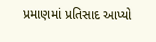પ્રમાણમાં પ્રતિસાદ આપ્યો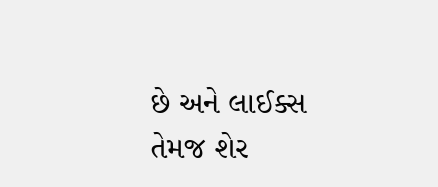છે અને લાઈક્સ તેમજ શેર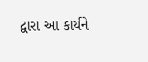દ્વારા આ કાર્યને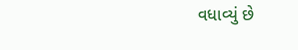વધાવ્યું છે